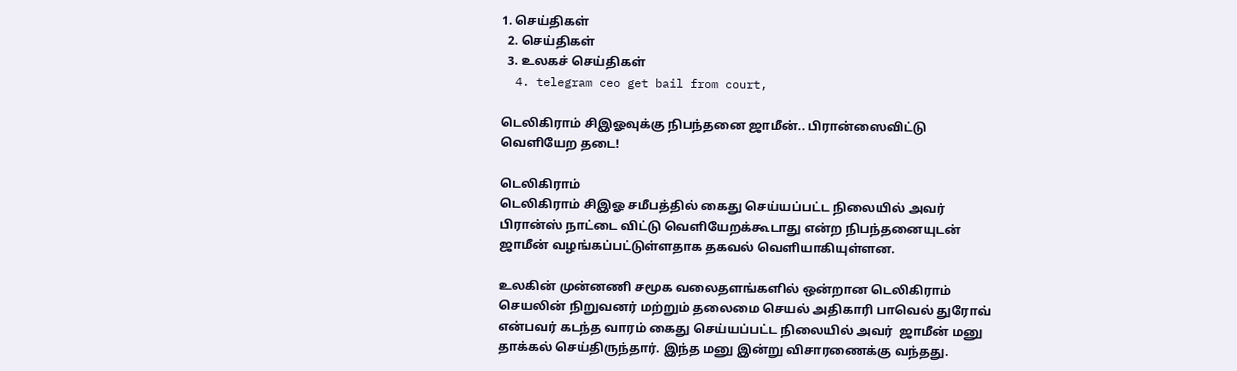1. செய்திகள்
  2. செய்திகள்
  3. உலகச் செய்திகள்
  4. telegram ceo get bail from court,

டெலிகிராம் சிஇஓவுக்கு நிபந்தனை ஜாமீன்.. பிரான்ஸைவிட்டு வெளியேற தடை!

டெலிகிராம்
டெலிகிராம் சிஇஓ சமீபத்தில் கைது செய்யப்பட்ட நிலையில் அவர் பிரான்ஸ் நாட்டை விட்டு வெளியேறக்கூடாது என்ற நிபந்தனையுடன் ஜாமீன் வழங்கப்பட்டுள்ளதாக தகவல் வெளியாகியுள்ளன.

உலகின் முன்னணி சமூக வலைதளங்களில் ஒன்றான டெலிகிராம் செயலின் நிறுவனர் மற்றும் தலைமை செயல் அதிகாரி பாவெல் துரோவ் என்பவர் கடந்த வாரம் கைது செய்யப்பட்ட நிலையில் அவர்  ஜாமீன் மனு தாக்கல் செய்திருந்தார். இந்த மனு இன்று விசாரணைக்கு வந்தது.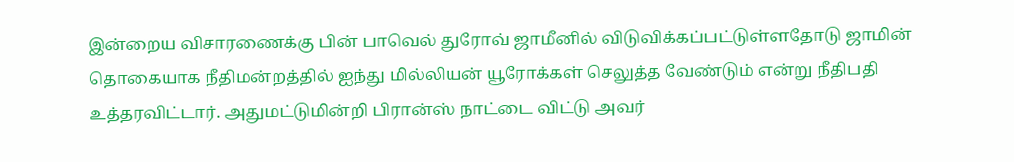இன்றைய விசாரணைக்கு பின் பாவெல் துரோவ் ஜாமீனில் விடுவிக்கப்பட்டுள்ளதோடு ஜாமின் தொகையாக நீதிமன்றத்தில் ஐந்து மில்லியன் யூரோக்கள் செலுத்த வேண்டும் என்று நீதிபதி உத்தரவிட்டார். அதுமட்டுமின்றி பிரான்ஸ் நாட்டை விட்டு அவர்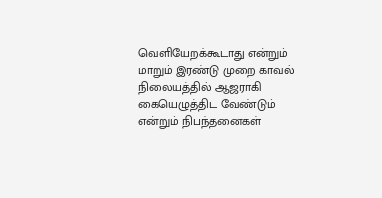வெளியேறக்கூடாது என்றும் மாறும் இரண்டு முறை காவல் நிலையத்தில் ஆஜராகி கையெழுத்திட வேண்டும் என்றும் நிபந்தனைகள்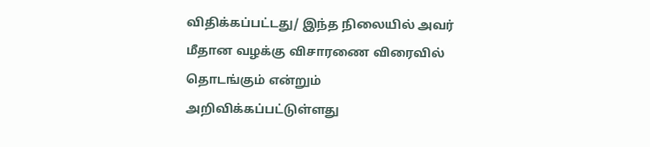விதிக்கப்பட்டது/ இந்த நிலையில் அவர் மீதான வழக்கு விசாரணை விரைவில் தொடங்கும் என்றும் அறிவிக்கப்பட்டுள்ளது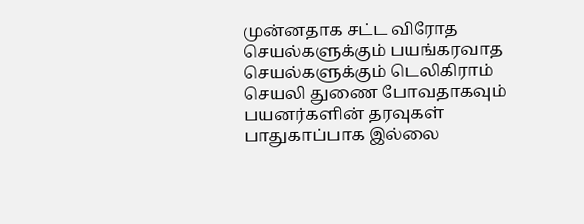முன்னதாக சட்ட விரோத செயல்களுக்கும் பயங்கரவாத செயல்களுக்கும் டெலிகிராம் செயலி துணை போவதாகவும் பயனர்களின் தரவுகள் பாதுகாப்பாக இல்லை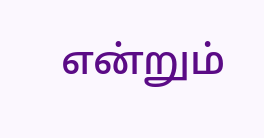என்றும்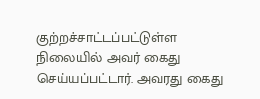குற்றச்சாட்டப்பட்டுள்ள நிலையில் அவர் கைது செய்யப்பட்டார். அவரது கைது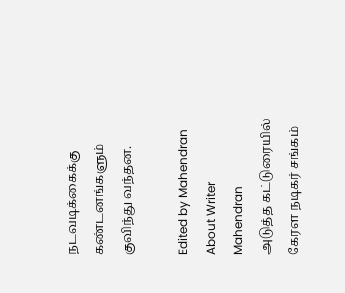நடவடிக்கைக்கு கண்டனங்களும் குவிந்து வந்தன.

Edited by Mahendran
About Writer
Mahendran
அடுத்த கட்டுரையில்
கேரள நடிகர் சங்கம்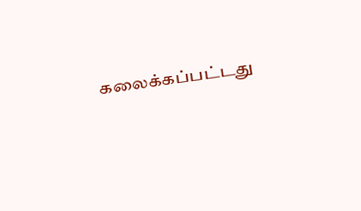கலைக்கப்பட்டது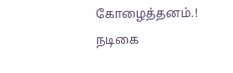கோழைத்தனம்.! நடிகை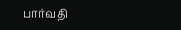பார்வதி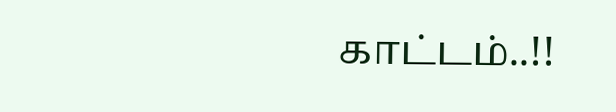காட்டம்..!!